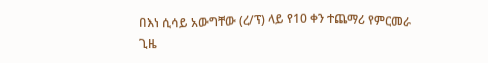በእነ ሲሳይ አውግቸው (ረ/ፕ) ላይ የ10 ቀን ተጨማሪ የምርመራ ጊዜ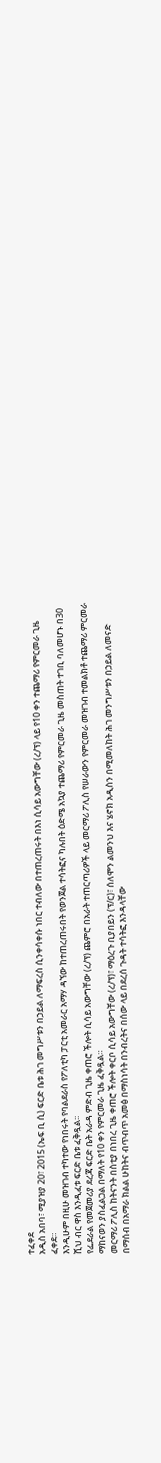ተፈቀደ
አዲስ አበባ፣ ሚያዝያ 20፣ 2015 (ኤፍ ቢ ሲ) ፍርድ ቤቱ ሕገ መግሥቱን በኃይል ለማፍረስ ሲንቀሳቀሱ ነበር ተብለው በተጠረጠሩት በእነ ሲሳይ አውግቸው (ረ/ፕ) ላይ የ10 ቀን ተጨማሪ የምርመራ ጊዜ ፈቀደ።
እንዲሁም በዚሁ መዝገብ ተካተው የነበሩት የባልደራስ የፖለቲካ ፓርቲ አመራር አማሃ ዳኘው ከተጠረጠሩበት የወንጀል ተሳትፎና ካሉበት ዕድሜ አኳያ ተጨማሪ የምርመራ ጊዜ መስጠት ተገቢ ባለመሆኑ በ30 ሺህ ብር ዋስ እንዲፈቱ ፍርድ ቤቱ ፈቅዷል፡፡
የፌደራል የመጀመሪያ ደረጃ ፍርድ ቤት አራዳ ምድብ ጊዜ ቀጠሮ ችሎት ሲሳይ አውግቸው (ረ/ፕ) ጨምሮ በአራት ተጠርጣሪዎች ላይ መርማሪ ፖሊስ የሠራውን የምርመራ መዝገብ ተመልክቶ ተጨማሪ ምርመራ ማከናወን ያስፈልጋል በማለት የ10 ቀን የምርመራ ጊዜ ፈቅዷል።
መርማሪ ፖሊስ ከትናንት በስቲያ በነበረ ጊዜ ቀጠሮ ችሎት ቀርቦ ሲሳይ አውግቸው (ረ/ፕ)፣ ማዕረጉ ቢያበይን (ፕ/ር)፣ ሰለሞን ልመንህ እና ሄኖክ አዲስን በሚመለከት ሕገ መንግሥቱን በኃይል ለመናድ በማሰብ በአማራ ክልል ሁከትና ብጥብጥ አመፅ በማስነሳት በንብረትና በሰው ላይ በደረሰ ጉዳት ተሳትፎ እንዳላቸው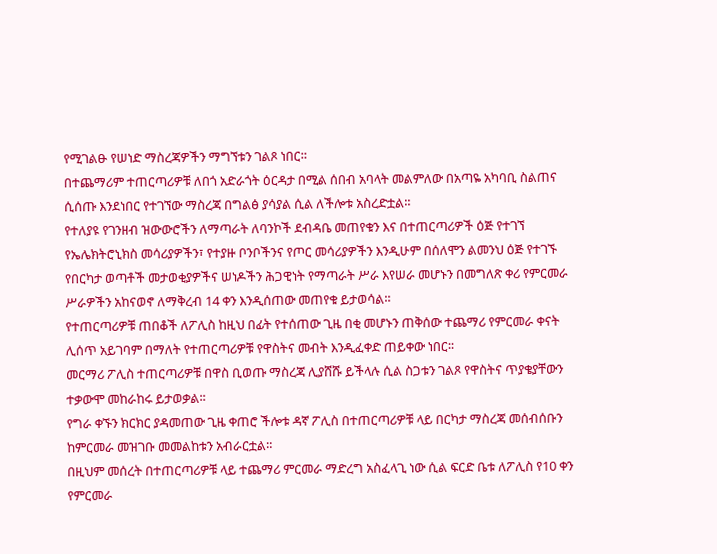የሚገልፁ የሠነድ ማስረጃዎችን ማግኘቱን ገልጾ ነበር።
በተጨማሪም ተጠርጣሪዎቹ ለበጎ አድራጎት ዕርዳታ በሚል ሰበብ አባላት መልምለው በአጣዬ አካባቢ ስልጠና ሲሰጡ እንደነበር የተገኘው ማስረጃ በግልፅ ያሳያል ሲል ለችሎቱ አስረድቷል።
የተለያዩ የገንዘብ ዝውውሮችን ለማጣራት ለባንኮች ደብዳቤ መጠየቁን እና በተጠርጣሪዎች ዕጅ የተገኘ የኤሌክትሮኒክስ መሳሪያዎችን፣ የተያዙ ቦንቦችንና የጦር መሳሪያዎችን እንዲሁም በሰለሞን ልመንህ ዕጅ የተገኙ የበርካታ ወጣቶች መታወቂያዎችና ሠነዶችን ሕጋዊነት የማጣራት ሥራ እየሠራ መሆኑን በመግለጽ ቀሪ የምርመራ ሥራዎችን አከናወኖ ለማቅረብ 14 ቀን እንዲሰጠው መጠየቁ ይታወሳል።
የተጠርጣሪዎቹ ጠበቆች ለፖሊስ ከዚህ በፊት የተሰጠው ጊዜ በቂ መሆኑን ጠቅሰው ተጨማሪ የምርመራ ቀናት ሊሰጥ አይገባም በማለት የተጠርጣሪዎቹ የዋስትና መብት እንዲፈቀድ ጠይቀው ነበር፡፡
መርማሪ ፖሊስ ተጠርጣሪዎቹ በዋስ ቢወጡ ማስረጃ ሊያሸሹ ይችላሉ ሲል ስጋቱን ገልጾ የዋስትና ጥያቄያቸውን ተቃውሞ መከራከሩ ይታወቃል፡፡
የግራ ቀኙን ክርክር ያዳመጠው ጊዜ ቀጠሮ ችሎቱ ዳኛ ፖሊስ በተጠርጣሪዎቹ ላይ በርካታ ማስረጃ መሰብሰቡን ከምርመራ መዝገቡ መመልከቱን አብራርቷል።
በዚህም መሰረት በተጠርጣሪዎቹ ላይ ተጨማሪ ምርመራ ማድረግ አስፈላጊ ነው ሲል ፍርድ ቤቱ ለፖሊስ የ10 ቀን የምርመራ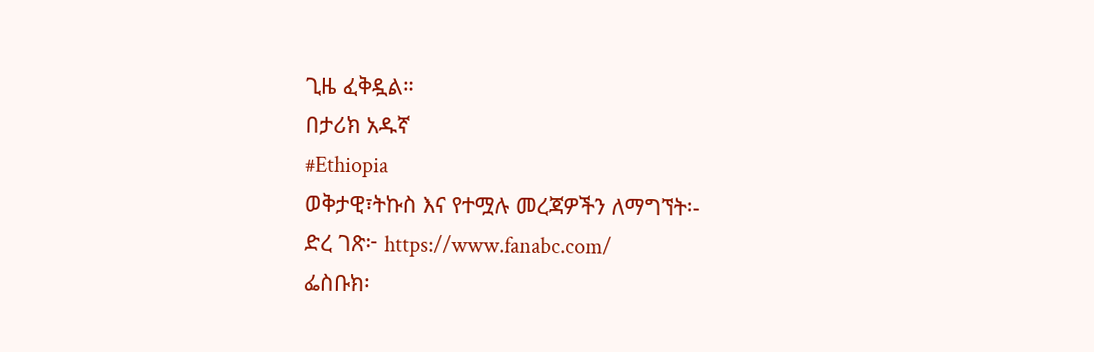ጊዜ ፈቅዷል።
በታሪክ አዱኛ
#Ethiopia
ወቅታዊ፣ትኩስ እና የተሟሉ መረጃዎችን ለማግኘት፡-
ድረ ገጽ፦ https://www.fanabc.com/
ፌስቡክ፡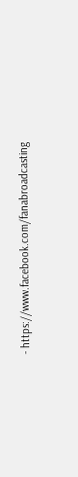- https://www.facebook.com/fanabroadcasting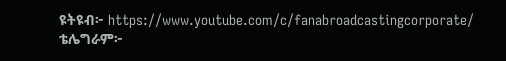ዩትዩብ፦ https://www.youtube.com/c/fanabroadcastingcorporate/
ቴሌግራም፦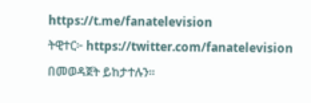https://t.me/fanatelevision
ትዊተር፦ https://twitter.com/fanatelevision በመወዳጀት ይከታተሉን፡፡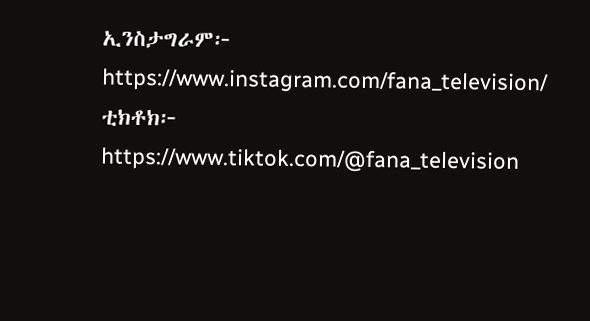ኢንስታግራም፦ https://www.instagram.com/fana_television/
ቲክቶክ፦ https://www.tiktok.com/@fana_television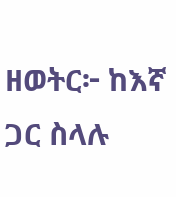ዘወትር፦ ከእኛ ጋር ስላሉ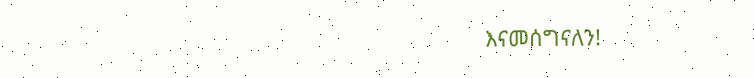እናመሰግናለን!